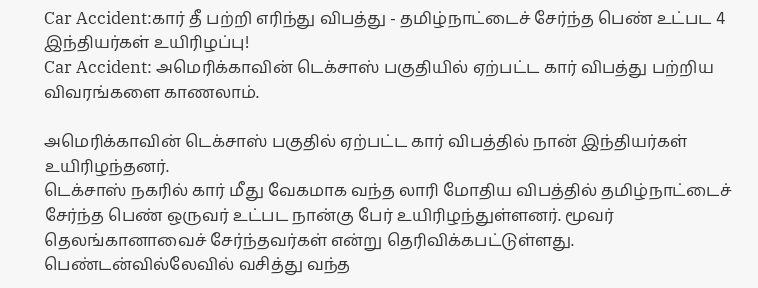Car Accident:கார் தீ பற்றி எரிந்து விபத்து - தமிழ்நாட்டைச் சேர்ந்த பெண் உட்பட 4 இந்தியர்கள் உயிரிழப்பு!
Car Accident: அமெரிக்காவின் டெக்சாஸ் பகுதியில் ஏற்பட்ட கார் விபத்து பற்றிய விவரங்களை காணலாம்.

அமெரிக்காவின் டெக்சாஸ் பகுதில் ஏற்பட்ட கார் விபத்தில் நான் இந்தியர்கள் உயிரிழந்தனர்.
டெக்சாஸ் நகரில் கார் மீது வேகமாக வந்த லாரி மோதிய விபத்தில் தமிழ்நாட்டைச் சேர்ந்த பெண் ஒருவர் உட்பட நான்கு பேர் உயிரிழந்துள்ளனர். மூவர் தெலங்கானாவைச் சேர்ந்தவர்கள் என்று தெரிவிக்கபட்டுள்ளது.
பெண்டன்வில்லேவில் வசித்து வந்த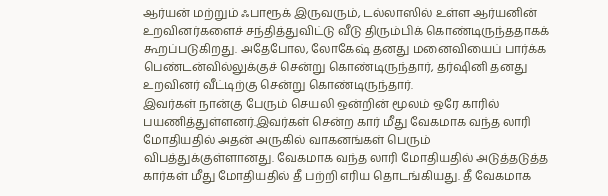ஆர்யன் மற்றும் ஃபாரூக் இருவரும், டல்லாஸில் உள்ள ஆர்யனின் உறவினர்களைச் சந்தித்துவிட்டு வீடு திரும்பிக் கொண்டிருந்ததாகக் கூறப்படுகிறது. அதேபோல, லோகேஷ் தனது மனைவியைப் பார்க்க பெண்டன்வில்லுக்குச் சென்று கொண்டிருந்தார், தர்ஷினி தனது உறவினர் வீட்டிற்கு சென்று கொண்டிருந்தார்.
இவர்கள் நான்கு பேரும் செயலி ஒன்றின் மூலம் ஒரே காரில் பயணித்துள்ளனர்.இவர்கள் சென்ற கார் மீது வேகமாக வந்த லாரி மோதியதில் அதன் அருகில் வாகனங்கள் பெரும் விபத்துக்குள்ளானது. வேகமாக வந்த லாரி மோதியதில் அடுத்தடுத்த கார்கள் மீது மோதியதில் தீ பற்றி எரிய தொடங்கியது. தீ வேகமாக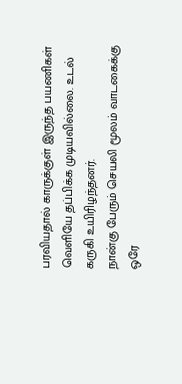பரவியதால் காருக்குள் இருந்த பயணிகள் வெளியே தப்பிக்க முடியவில்லை. உடல் கருகி உயிரிழந்தனர்.
நான்கு பேரும் செயலி மூலம் வாடகைக்கு ஒரே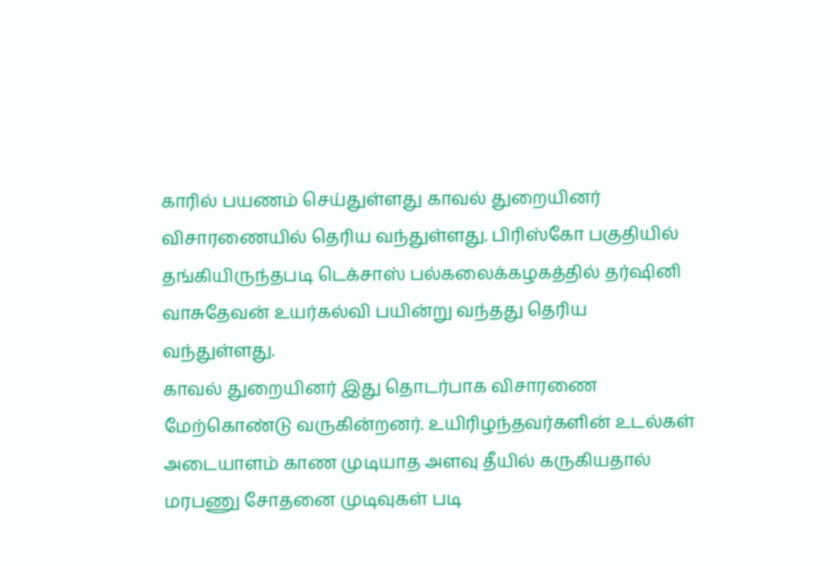காரில் பயணம் செய்துள்ளது காவல் துறையினர் விசாரணையில் தெரிய வந்துள்ளது. பிரிஸ்கோ பகுதியில் தங்கியிருந்தபடி டெக்சாஸ் பல்கலைக்கழகத்தில் தர்ஷினி வாசுதேவன் உயர்கல்வி பயின்று வந்தது தெரிய வந்துள்ளது.
காவல் துறையினர் இது தொடர்பாக விசாரணை மேற்கொண்டு வருகின்றனர். உயிரிழந்தவர்களின் உடல்கள் அடையாளம் காண முடியாத அளவு தீயில் கருகியதால் மரபணு சோதனை முடிவுகள் படி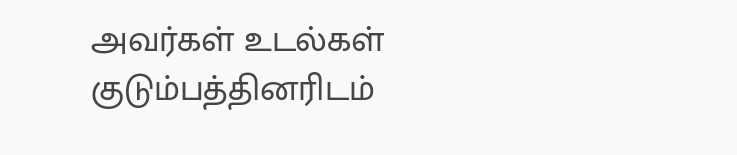அவர்கள் உடல்கள் குடும்பத்தினரிடம்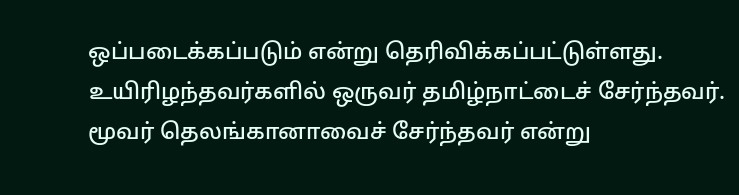ஒப்படைக்கப்படும் என்று தெரிவிக்கப்பட்டுள்ளது. உயிரிழந்தவர்களில் ஒருவர் தமிழ்நாட்டைச் சேர்ந்தவர். மூவர் தெலங்கானாவைச் சேர்ந்தவர் என்று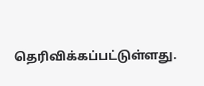தெரிவிக்கப்பட்டுள்ளது.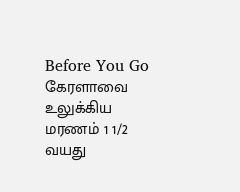Before You Go
கேரளாவை உலுக்கிய மரணம் 1 1/2 வயது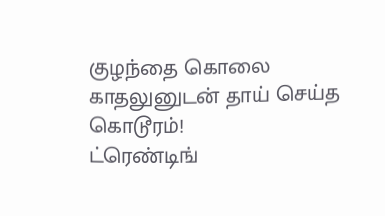குழந்தை கொலை காதலுனுடன் தாய் செய்த கொடூரம்!
ட்ரெண்டிங்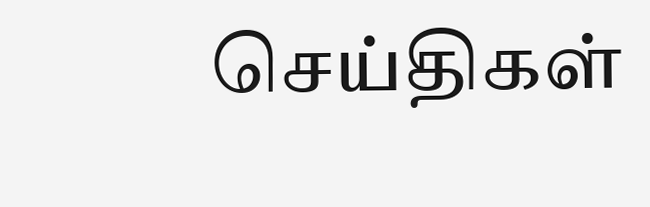செய்திகள்